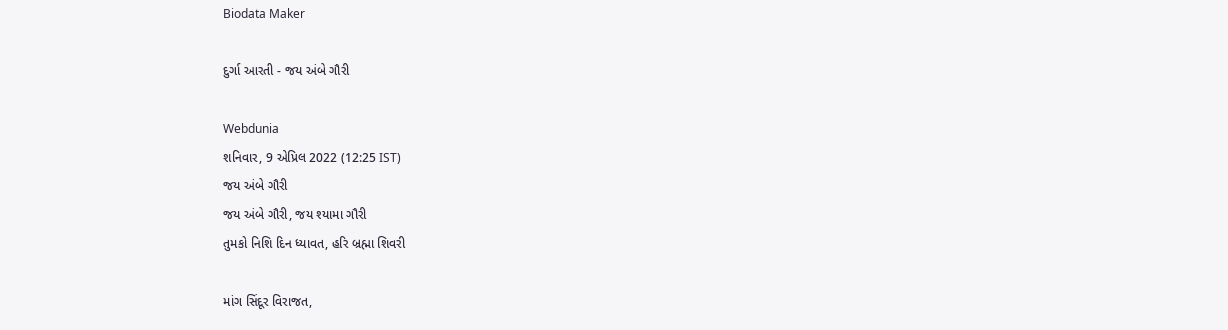Biodata Maker

દુર્ગા આરતી - જય અંબે ગૌરી

Webdunia
શનિવાર, 9 એપ્રિલ 2022 (12:25 IST)
જય અંબે ગૌરી
જય અંબે ગૌરી, જય શ્યામા ગૌરી
તુમકો નિશિ દિન ધ્યાવત, હરિ બ્રહ્મા શિવરી

માંગ સિંદૂર વિરાજત,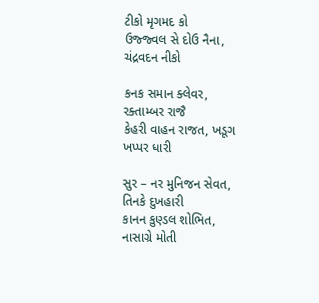ટીકો મૃગમદ કો
ઉજ્જ્વલ સે દોઉ નૈના, ચંદ્રવદન નીકો

કનક સમાન ક્લેવર, રક્તામ્બર રાજૈ
કેહરી વાહન રાજત, ખડૂગ ખપ્પર ધારી

સુર – નર મુનિજન સેવત, તિનકે દુખહારી
કાનન કુણ્ડલ શોભિત, નાસાગ્રે મોતી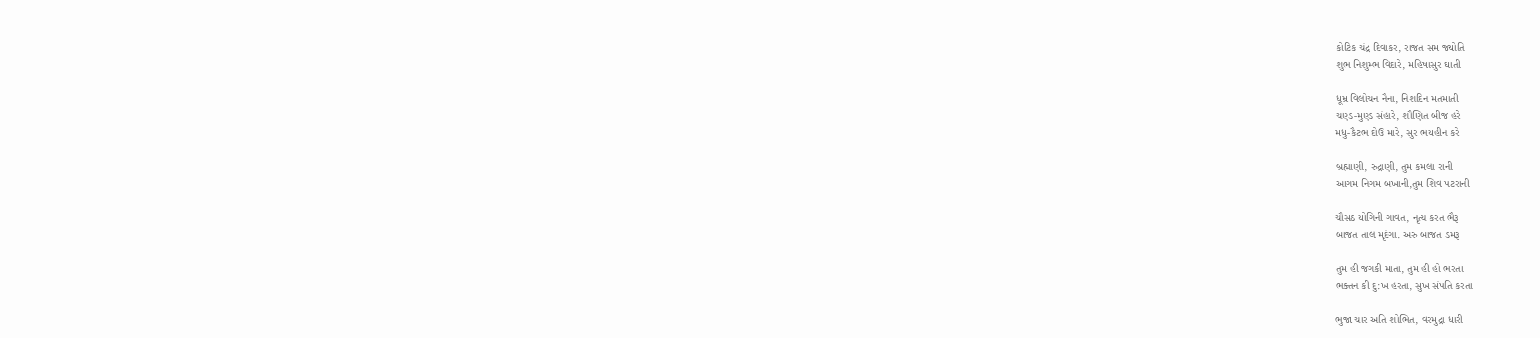કોટિક ચંદ્ર દિવાકર, રાજત સમ જ્યોતિ
શુભ નિશુમ્ભ વિદારે, મહિષાસુર ઘાતી

ધૂમ્ર વિલોચન નૈના, નિશદિન મતમાતી
ચણ્ડ-મુણ્ડ સંહારે, શૌણિત બીજ હરે
મધુ-કૈટભ દોઉ મારે, સુર ભયહીન કરે

બ્રહ્માણી, રુદ્રાણી, તુમ કમલા રાની
આગમ નિગમ બખાની,તુમ શિવ પટરાની

ચૌસઠ યોગિની ગાવત, નૃત્ય કરત ભૈરૂ
બાજત તાલ મૃદંગા. અરુ બાજત ડમરૂ

તુમ હી જગકી માતા, તુમ હી હો ભરતા
ભક્તન કી દુ:ખ હરતા, સુખ સંપતિ કરતા

ભુજા ચાર અતિ શોભિત, વરમુદ્રા ધારી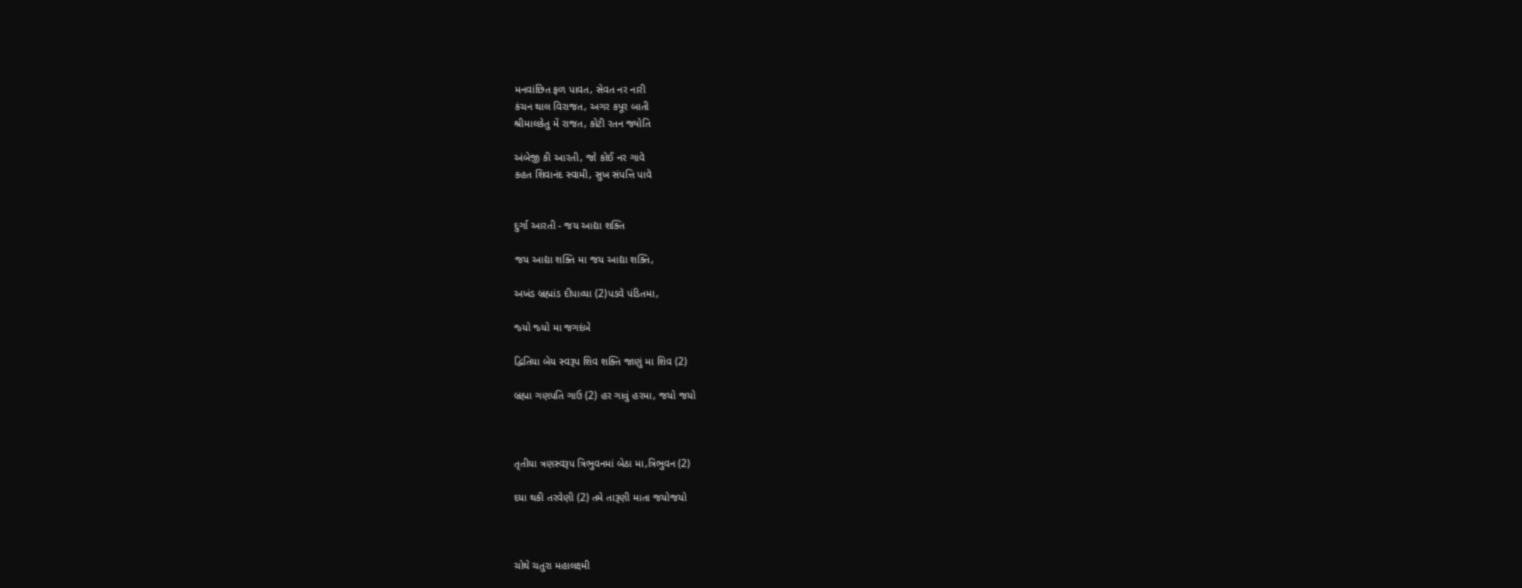મનવાંછિત ફળ પાવત, સેવત નર નારી
કંચન થાલ વિરાજત, અગર કપૂર બાતી
શ્રીમાલકેતુ મેં રાજત, કોટી રતન જ્યોતિ

અંબેજી કી આરતી, જો કોઈ નર ગાવે
કહત શિવાનંદ સ્વામી, સુખ સંપત્તિ પાવે


દુર્ગા આરતી - જય આદ્યા શક્તિ

જય આદ્યા શક્‍તિ મા જય આદ્યા શક્‍તિ,

અખંડ બ્રહ્માંડ દીપાવ્‍યા (2)પડવે પંડિતમા,

જ્‍યો જ્‍યો મા જગદંબે

દ્વિતિયા બેય સ્‍વરૂપ શિવ શક્‍તિ જાણું મા શિવ (2)

બ્રહ્મા ગણપતિ ગાઉ (2) હર ગાવું હરમા, જયો જયો



તૃતીયા ત્રણસ્‍વરૂપ ત્રિભુવનમાં બેઠા મા,ત્રિભુવન (2)

દયા થકી તરવેણી (2) તમે તારૂણી માતા જયોજયો



ચોથે ચતુરા મહાલક્ષ્મી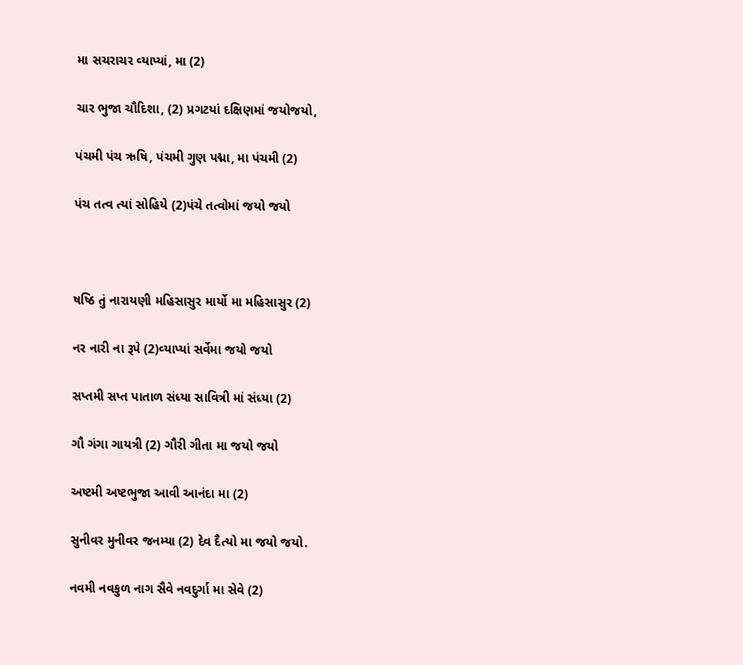મા સચરાચર વ્‍યાપ્‍યાં, મા (2)

ચાર ભુજા ચૌદિશા, (2) પ્રગટયાં દક્ષિણમાં જયોજયો,

પંચમી પંચ ઋષિ, પંચમી ગુણ પદ્મા, મા પંચમી (2)

પંચ તત્‍વ ત્‍યાં સોહિયે (2)પંચે તત્‍વોમાં જયો જયો



ષષ્ઠિ તું નારાયણી મહિસાસુર માર્યો મા મહિસાસુર (2)

નર નારી ના રૂપે (2)વ્‍યાપ્‍યાં સર્વેમા જયો જયો

સપ્તમી સપ્ત પાતાળ સંધ્‍યા સાવિત્રી માં સંધ્‍યા (2)

ગૌ ગંગા ગાયત્રી (2) ગૌરી ગીતા મા જયો જયો

અષ્ટમી અષ્ટભુજા આવી આનંદા મા (2)

સુનીવર મુનીવર જનમ્‍યા (2) દેવ દૈત્‍યો મા જયો જયો.

નવમી નવકુળ નાગ સૈવે નવદુર્ગા મા સેવે (2)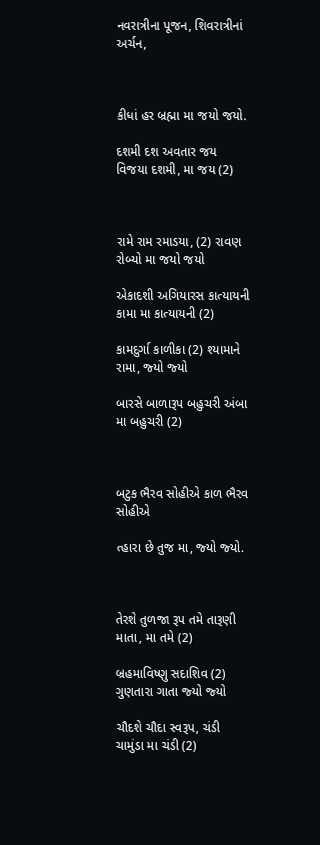નવરાત્રીના પૂજન, શિવરાત્રીનાં અર્ચન,



કીધાં હર બ્રહ્મા મા જયો જયો.

દશમી દશ અવતાર જય વિજયા દશમી, મા જય (2)



રામે રામ રમાડયા, (2) રાવણ રોબ્‍યો મા જયો જયો

એકાદશી અગિયારસ કાત્‍યાયની કામા મા કાત્‍યાયની (2)

કામદુર્ગા કાળીકા (2) શ્‍યામાને રામા, જ્‍યો જ્‍યો

બારસે બાળારૂપ બહુચરી અંબા મા બહુચરી (2)



બટુક ભૈરવ સોહીએ કાળ ભૈરવ સોહીએ

ત્‍હારા છે તુજ મા, જ્‍યો જ્‍યો.



તેરશે તુળજા રૂપ તમે તારૂણી માતા, મા તમે (2)

બ્રહમાવિષ્‍ણુ સદાશિવ (2) ગુણતારા ગાતા જ્‍યો જ્‍યો

ચૌદશે ચૌદા સ્‍વરૂપ, ચંડી ચામુંડા મા ચંડી (2)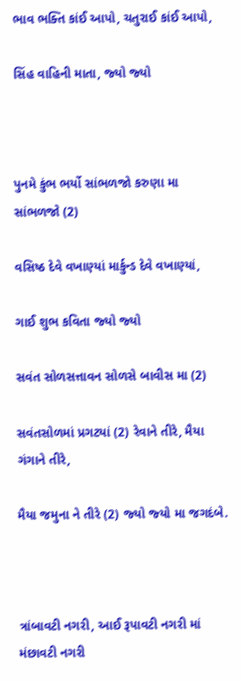ભાવ ભક્‍તિ કાંઈ આપો, ચતુરાઈ કાંઈ આપો,

સિંહ વાહિની માતા, જ્‍યો જ્‍યો



પુનમે કુંભ ભર્યો સાંભળજો કરુણા મા સાંભળજો (2)

વસિષ્ઠ દેવે વખાણ્‍યાં માર્કુન્‍ડ દેવે વખાણ્‍યાં,

ગાઈ શુભ કવિતા જ્‍યો જ્‍યો

સવંત સોળસત્તાવન સોળસે બાવીસ મા (2)

સવંતસોળમાં પ્રગટયાં (2) રેવાને તીરે, મૈયા ગંગાને તીરે,

મૈયા જમુના ને તીરે (2) જ્‍યો જ્‍યો મા જગદંબે.



ત્રાંબાવટી નગરી, આઈ રૂપાવટી નગરી માં મંછાવટી નગરી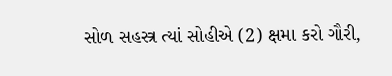સોળ સહસ્ત્ર ત્‍યાં સોહીએ (2) ક્ષમા કરો ગૌરી,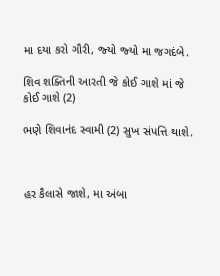મા દયા કરો ગૌરી, જ્‍યો જ્‍યો મા જગદંબે.

શિવ શક્‍તિની આરતી જે કોઈ ગાશે માં જે કોઈ ગાશે (2)

ભણે શિવાનંદ સ્‍વામી (2) સુખ સંપત્તિ થાશે.



હર કૈલાસે જાશે, મા અંબા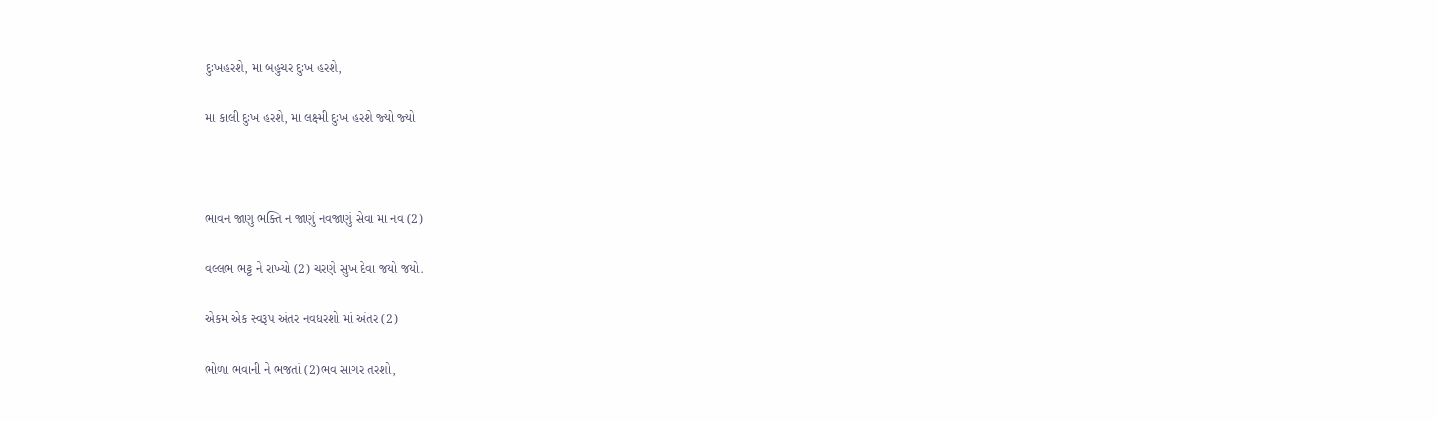દુઃખહરશે, મા બહુચર દુઃખ હરશે,

મા કાલી દુઃખ હરશે, મા લક્ષ્મી દુઃખ હરશે જ્‍યો જ્‍યો



ભાવન જાણુ ભક્‍તિ ન જાણું નવજાણું સેવા મા નવ (2)

વલ્લભ ભટ્ટ ને રાખ્‍યો (2) ચરણે સુખ દેવા જયો જયો.

એકમ એક સ્‍વરૂપ અંતર નવધરશો માં અંતર (2)

ભોળા ભવાની ને ભજતાં (2)ભવ સાગર તરશો,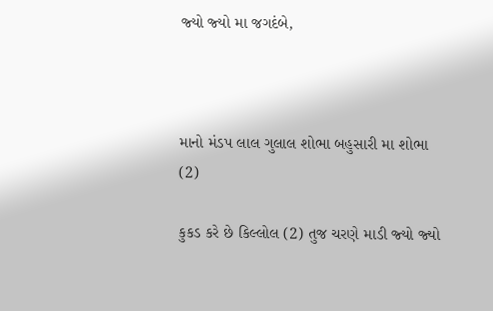જ્‍યો જ્‍યો મા જગદંબે,



માનો મંડપ લાલ ગુલાલ શોભા બહુસારી મા શોભા (2)

કુકડ કરે છે કિલ્લોલ (2) તુજ ચરણે માડી જ્‍યો જ્‍યો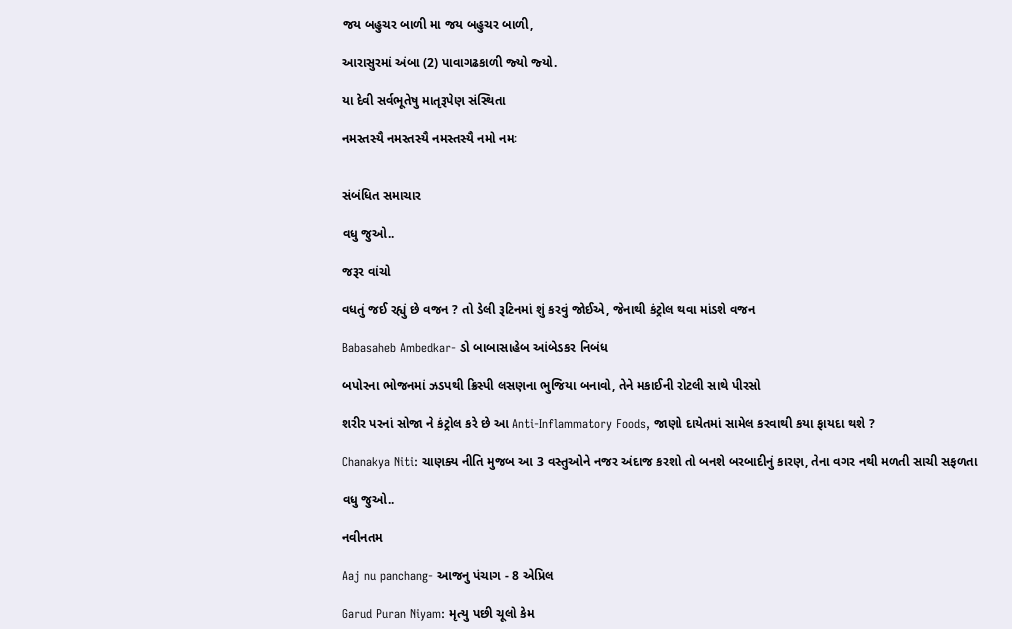જય બહુચર બાળી મા જય બહુચર બાળી,

આરાસુરમાં અંબા (2) પાવાગઢકાળી જ્‍યો જ્‍યો.

યા દેવી સર્વભૂતેષુ માતૃરૂપેણ સંસ્‍થિતા

નમસ્‍તસ્‍યૈ નમસ્‍તસ્‍યૈ નમસ્‍તસ્‍યૈ નમો નમઃ


સંબંધિત સમાચાર

વધુ જુઓ..

જરૂર વાંચો

વધતું જઈ રહ્યું છે વજન ? તો ડેલી રૂટિનમાં શું કરવું જોઈએ, જેનાથી કંટ્રોલ થવા માંડશે વજન

Babasaheb Ambedkar- ડો બાબાસાહેબ આંબેડકર નિબંધ

બપોરના ભોજનમાં ઝડપથી ક્રિસ્પી લસણના ભુજિયા બનાવો, તેને મકાઈની રોટલી સાથે પીરસો

શરીર પરનાં સોજા ને કંટ્રોલ કરે છે આ Anti-Inflammatory Foods, જાણો દાયેતમાં સામેલ કરવાથી કયા ફાયદા થશે ?

Chanakya Niti: ચાણક્ય નીતિ મુજબ આ 3 વસ્તુઓને નજર અંદાજ કરશો તો બનશે બરબાદીનું કારણ, તેના વગર નથી મળતી સાચી સફળતા

વધુ જુઓ..

નવીનતમ

Aaj nu panchang- આજનુ પંચાગ - 8 એપ્રિલ

Garud Puran Niyam: મૃત્યુ પછી ચૂલો કેમ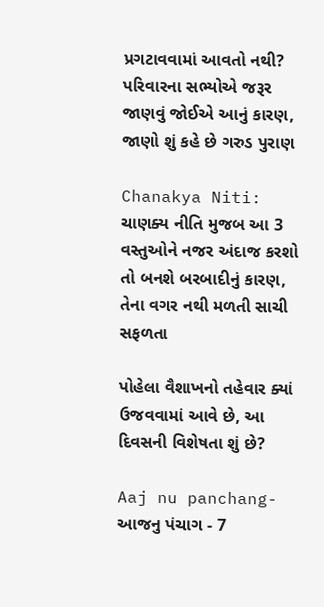પ્રગટાવવામાં આવતો નથી? પરિવારના સભ્યોએ જરૂર જાણવું જોઈએ આનું કારણ, જાણો શું કહે છે ગરુડ પુરાણ

Chanakya Niti: ચાણક્ય નીતિ મુજબ આ 3 વસ્તુઓને નજર અંદાજ કરશો તો બનશે બરબાદીનું કારણ, તેના વગર નથી મળતી સાચી સફળતા

પોહેલા વૈશાખનો તહેવાર ક્યાં ઉજવવામાં આવે છે, આ દિવસની વિશેષતા શું છે?

Aaj nu panchang- આજનુ પંચાગ - 7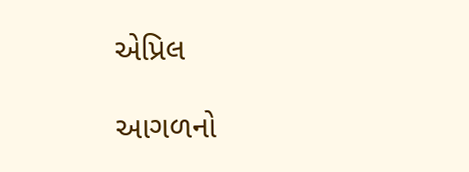એપ્રિલ

આગળનો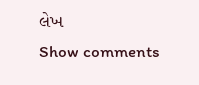લેખ
Show comments